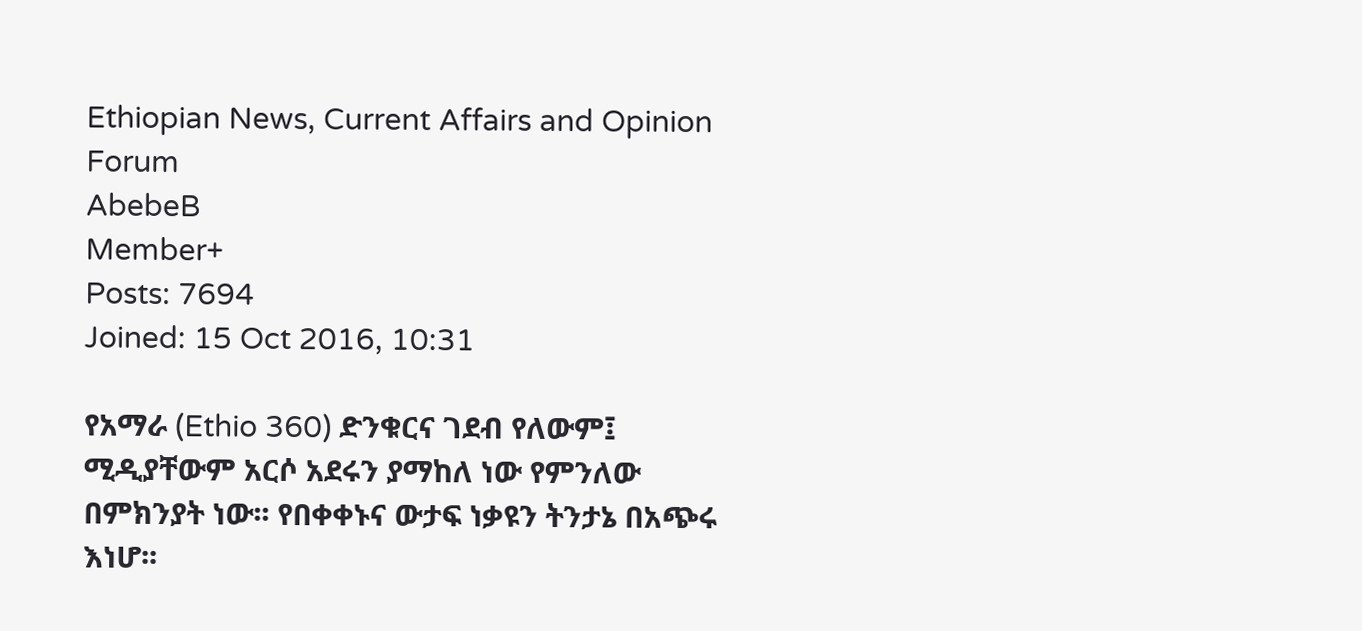Ethiopian News, Current Affairs and Opinion Forum
AbebeB
Member+
Posts: 7694
Joined: 15 Oct 2016, 10:31

የአማራ (Ethio 360) ድንቁርና ገደብ የለውም፤ ሚዲያቸውም አርሶ አደሩን ያማከለ ነው የምንለው በምክንያት ነው፡፡ የበቀቀኑና ውታፍ ነቃዩን ትንታኔ በአጭሩ እነሆ፡፡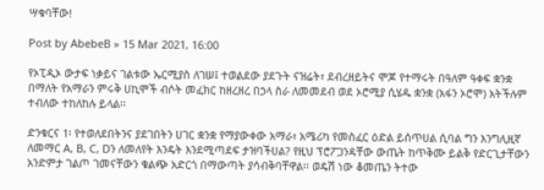ሣቁባቸው!

Post by AbebeB » 15 Mar 2021, 16:00

የኦፒዲኦ ውታፍ ነቃይና ገልቱው ኤርሚያስ ለገሠ፤ ተወልደው ያደጉት ናዝሬት፣ ደብረዘይትና ሞጆ የተማሩት በዓለም ዓቀፍ ቋንቋ በማለት የአማራን ምሩቅ ሀኪሞች ብሶት መፈክር ከዘረዘረ በኃላ ስራ ለመመደብ ወደ ኦሮሚያ ሲሄዱ ቋንቋ (አፋን ኦሮሞ) አትችሉም ተብለው ተከለከሉ ይላል፡፡

ድንቁርና 1፡ የተወለደበትንና ያደገበትን ሀገር ቋንቋ የማያውቀው አማራ፣ አሜሪካ የመስፈር ዕድል ይሰጥሀል ሲባል ግን እንግሊዚኛ ለመማር A, B, C, Dን ለመለየት እንዴት እንደሚጣደፍ ታዝባችሀል? የዚህ ፕሮፖጋንዳቸው ውጤት ከጥቅሙ ይልቅ የድርጊታቸውን አንድምታ ገልጦ ገመናቸውን ቁልጭ አድርጎ በማውጣት ያሳብቅባቸዋል፡፡ ወዴሽ ነው ቆመጤን ትተው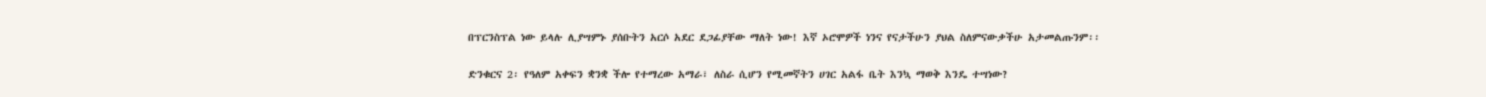በፕርንስፕል ነው ይላሉ ሊያሣምኑ ያሰቡትን አርሶ አደር ደጋፊያቸው ማለት ነው! እኛ ኦሮሞዎች ነንና የናታችሁን ያህል ስለምናውቃችሁ አታመልጡንም፡፡

ድንቁርና 2፡ የዓለም አቀፍን ቋንቋ ችሎ የተማረው አማራ፣ ለስራ ሲሆን የሚመኛትን ሀገር አልፋ ቤት እንኳ ማወቅ እንዴ ተሣነው?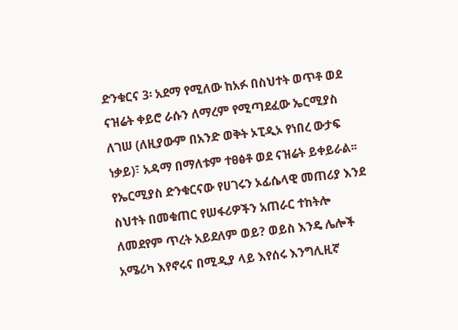ድንቁርና 3፡ አደማ የሚለው ከአፉ በስህተት ወጥቶ ወደ ናዝሬት ቀይሮ ራሱን ለማረም የሚጣደፈው ኤርሚያስ ለገሠ (ለዚያውም በአንድ ወቅት ኦፒዲኦ የነበረ ውታፍ ነቃይ)፣ አዳማ በማለቱም ተፀፅቶ ወደ ናዝሬት ይቀይራል፡፡ የኤርሚያስ ድንቁርናው የሀገሩን ኦፊሴላዊ መጠሪያ እንደ ስህተት በመቁጠር የሠፋሪዎችን አጠራር ተከትሎ ለመደየም ጥረት አይደለም ወይ? ወይስ እንዴ ሌሎች አሜሪካ እየኖሩና በሚዲያ ላይ እየሰሩ እንግሊዚኛ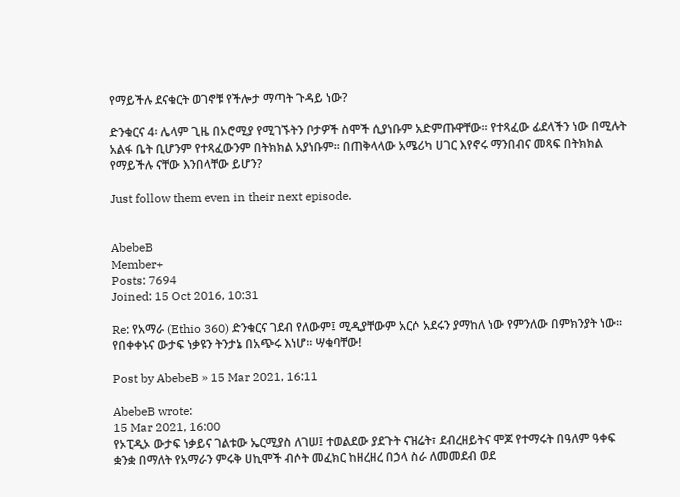የማይችሉ ደናቁርት ወገኖቹ የችሎታ ማጣት ጉዳይ ነው?

ድንቁርና 4፡ ሌላም ጊዜ በኦሮሚያ የሚገኙትን ቦታዎች ስሞች ሲያነቡም አድምጡዋቸው፡፡ የተጻፈው ፊደላችን ነው በሚሉት አልፋ ቤት ቢሆንም የተጻፈውንም በትክክል አያነቡም፡፡ በጠቅላላው አሜሪካ ሀገር እየኖሩ ማንበብና መጻፍ በትክክል የማይችሉ ናቸው እንበላቸው ይሆን?

Just follow them even in their next episode.


AbebeB
Member+
Posts: 7694
Joined: 15 Oct 2016, 10:31

Re: የአማራ (Ethio 360) ድንቁርና ገደብ የለውም፤ ሚዲያቸውም አርሶ አደሩን ያማከለ ነው የምንለው በምክንያት ነው፡፡ የበቀቀኑና ውታፍ ነቃዩን ትንታኔ በአጭሩ እነሆ፡፡ ሣቁባቸው!

Post by AbebeB » 15 Mar 2021, 16:11

AbebeB wrote:
15 Mar 2021, 16:00
የኦፒዲኦ ውታፍ ነቃይና ገልቱው ኤርሚያስ ለገሠ፤ ተወልደው ያደጉት ናዝሬት፣ ደብረዘይትና ሞጆ የተማሩት በዓለም ዓቀፍ ቋንቋ በማለት የአማራን ምሩቅ ሀኪሞች ብሶት መፈክር ከዘረዘረ በኃላ ስራ ለመመደብ ወደ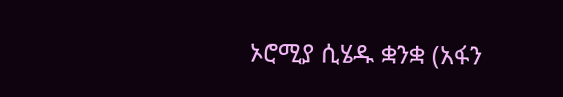ኦሮሚያ ሲሄዱ ቋንቋ (አፋን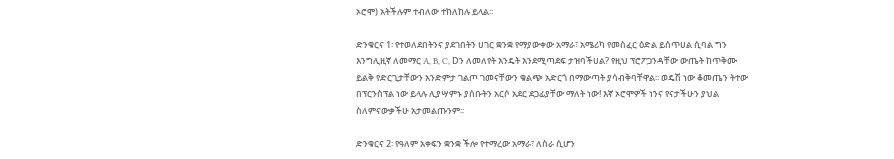ኦሮሞ) አትችሉም ተብለው ተከለከሉ ይላል፡፡

ድንቁርና 1፡ የተወለደበትንና ያደገበትን ሀገር ቋንቋ የማያውቀው አማራ፣ አሜሪካ የመስፈር ዕድል ይሰጥሀል ሲባል ግን እንግሊዚኛ ለመማር A, B, C, Dን ለመለየት እንዴት እንደሚጣደፍ ታዝባችሀል? የዚህ ፕሮፖጋንዳቸው ውጤት ከጥቅሙ ይልቅ የድርጊታቸውን አንድምታ ገልጦ ገመናቸውን ቁልጭ አድርጎ በማውጣት ያሳብቅባቸዋል፡፡ ወዴሽ ነው ቆመጤን ትተው በፕርንስፕል ነው ይላሉ ሊያሣምኑ ያሰቡትን አርሶ አደር ደጋፊያቸው ማለት ነው! እኛ ኦሮሞዎች ነንና የናታችሁን ያህል ስለምናውቃችሁ አታመልጡንም፡፡

ድንቁርና 2፡ የዓለም አቀፍን ቋንቋ ችሎ የተማረው አማራ፣ ለስራ ሲሆን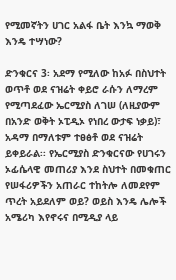የሚመኛትን ሀገር አልፋ ቤት እንኳ ማወቅ እንዴ ተሣነው?

ድንቁርና 3፡ አደማ የሚለው ከአፉ በስህተት ወጥቶ ወደ ናዝሬት ቀይሮ ራሱን ለማረም የሚጣደፈው ኤርሚያስ ለገሠ (ለዚያውም በአንድ ወቅት ኦፒዲኦ የነበረ ውታፍ ነቃይ)፣ አዳማ በማለቱም ተፀፅቶ ወደ ናዝሬት ይቀይራል፡፡ የኤርሚያስ ድንቁርናው የሀገሩን ኦፊሴላዊ መጠሪያ እንደ ስህተት በመቁጠር የሠፋሪዎችን አጠራር ተከትሎ ለመደየም ጥረት አይደለም ወይ? ወይስ እንዴ ሌሎች አሜሪካ እየኖሩና በሚዲያ ላይ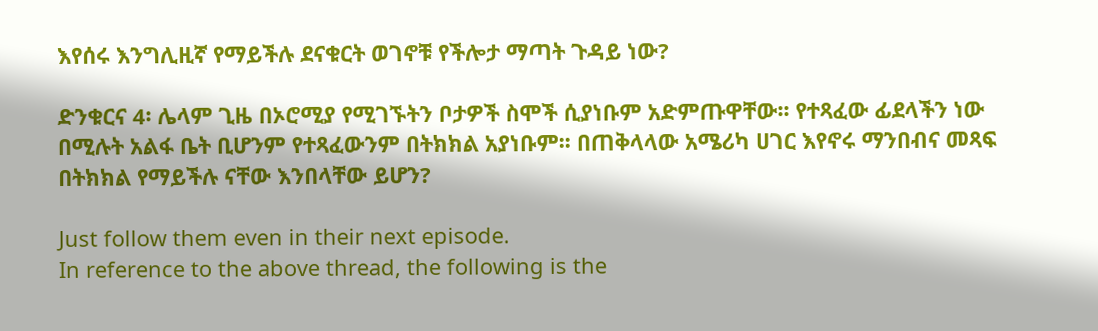እየሰሩ እንግሊዚኛ የማይችሉ ደናቁርት ወገኖቹ የችሎታ ማጣት ጉዳይ ነው?

ድንቁርና 4፡ ሌላም ጊዜ በኦሮሚያ የሚገኙትን ቦታዎች ስሞች ሲያነቡም አድምጡዋቸው፡፡ የተጻፈው ፊደላችን ነው በሚሉት አልፋ ቤት ቢሆንም የተጻፈውንም በትክክል አያነቡም፡፡ በጠቅላላው አሜሪካ ሀገር እየኖሩ ማንበብና መጻፍ በትክክል የማይችሉ ናቸው እንበላቸው ይሆን?

Just follow them even in their next episode.
In reference to the above thread, the following is the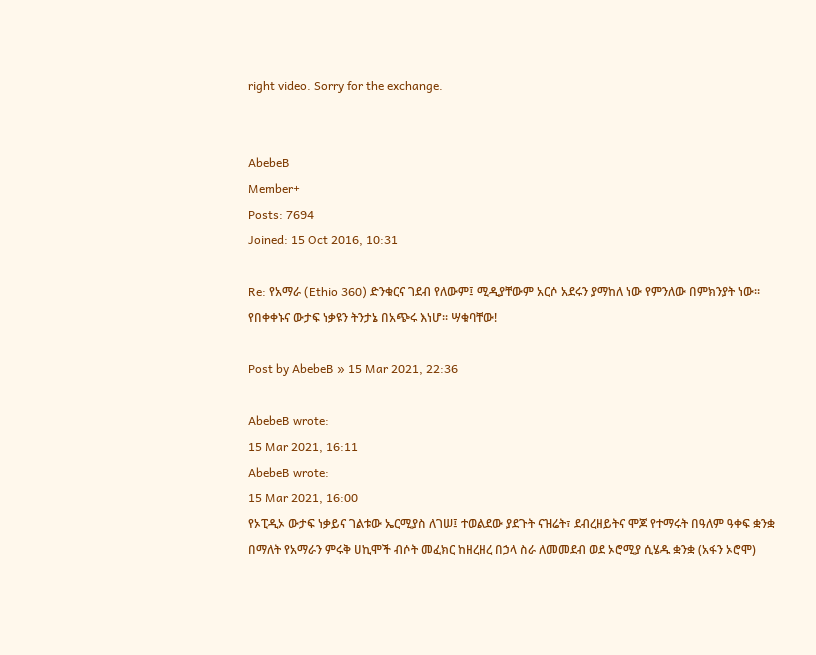right video. Sorry for the exchange.


AbebeB
Member+
Posts: 7694
Joined: 15 Oct 2016, 10:31

Re: የአማራ (Ethio 360) ድንቁርና ገደብ የለውም፤ ሚዲያቸውም አርሶ አደሩን ያማከለ ነው የምንለው በምክንያት ነው፡፡ የበቀቀኑና ውታፍ ነቃዩን ትንታኔ በአጭሩ እነሆ፡፡ ሣቁባቸው!

Post by AbebeB » 15 Mar 2021, 22:36

AbebeB wrote:
15 Mar 2021, 16:11
AbebeB wrote:
15 Mar 2021, 16:00
የኦፒዲኦ ውታፍ ነቃይና ገልቱው ኤርሚያስ ለገሠ፤ ተወልደው ያደጉት ናዝሬት፣ ደብረዘይትና ሞጆ የተማሩት በዓለም ዓቀፍ ቋንቋ በማለት የአማራን ምሩቅ ሀኪሞች ብሶት መፈክር ከዘረዘረ በኃላ ስራ ለመመደብ ወደ ኦሮሚያ ሲሄዱ ቋንቋ (አፋን ኦሮሞ)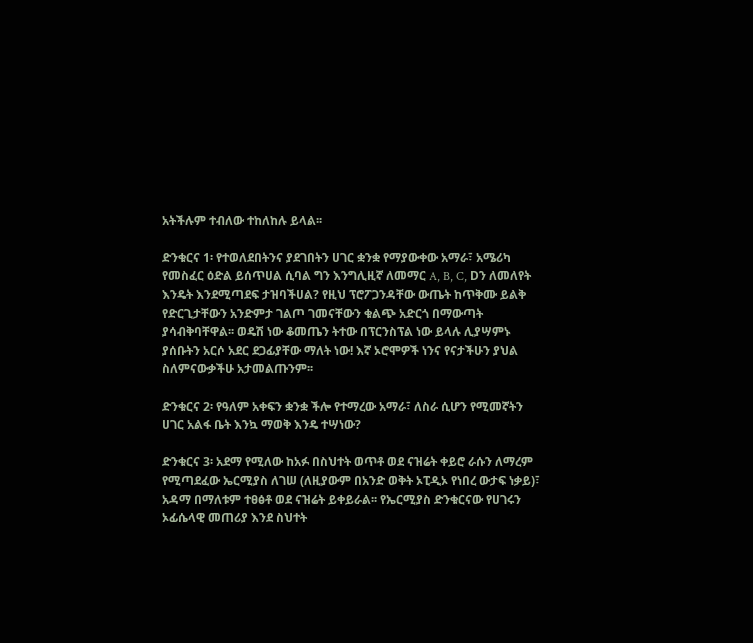አትችሉም ተብለው ተከለከሉ ይላል፡፡

ድንቁርና 1፡ የተወለደበትንና ያደገበትን ሀገር ቋንቋ የማያውቀው አማራ፣ አሜሪካ የመስፈር ዕድል ይሰጥሀል ሲባል ግን እንግሊዚኛ ለመማር A, B, C, Dን ለመለየት እንዴት እንደሚጣደፍ ታዝባችሀል? የዚህ ፕሮፖጋንዳቸው ውጤት ከጥቅሙ ይልቅ የድርጊታቸውን አንድምታ ገልጦ ገመናቸውን ቁልጭ አድርጎ በማውጣት ያሳብቅባቸዋል፡፡ ወዴሽ ነው ቆመጤን ትተው በፕርንስፕል ነው ይላሉ ሊያሣምኑ ያሰቡትን አርሶ አደር ደጋፊያቸው ማለት ነው! እኛ ኦሮሞዎች ነንና የናታችሁን ያህል ስለምናውቃችሁ አታመልጡንም፡፡

ድንቁርና 2፡ የዓለም አቀፍን ቋንቋ ችሎ የተማረው አማራ፣ ለስራ ሲሆን የሚመኛትን ሀገር አልፋ ቤት እንኳ ማወቅ እንዴ ተሣነው?

ድንቁርና 3፡ አደማ የሚለው ከአፉ በስህተት ወጥቶ ወደ ናዝሬት ቀይሮ ራሱን ለማረም የሚጣደፈው ኤርሚያስ ለገሠ (ለዚያውም በአንድ ወቅት ኦፒዲኦ የነበረ ውታፍ ነቃይ)፣ አዳማ በማለቱም ተፀፅቶ ወደ ናዝሬት ይቀይራል፡፡ የኤርሚያስ ድንቁርናው የሀገሩን ኦፊሴላዊ መጠሪያ እንደ ስህተት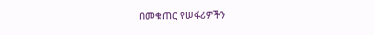በመቁጠር የሠፋሪዎችን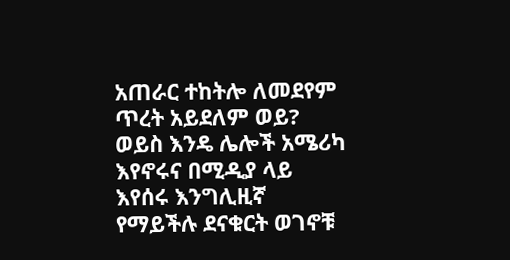አጠራር ተከትሎ ለመደየም ጥረት አይደለም ወይ? ወይስ እንዴ ሌሎች አሜሪካ እየኖሩና በሚዲያ ላይ እየሰሩ እንግሊዚኛ የማይችሉ ደናቁርት ወገኖቹ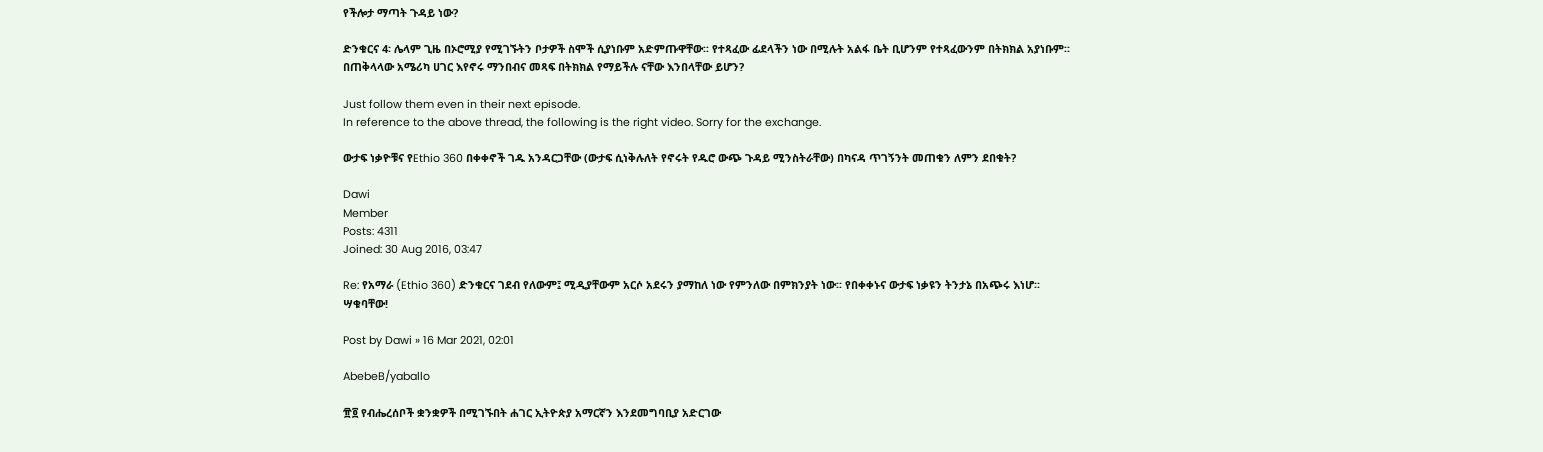የችሎታ ማጣት ጉዳይ ነው?

ድንቁርና 4፡ ሌላም ጊዜ በኦሮሚያ የሚገኙትን ቦታዎች ስሞች ሲያነቡም አድምጡዋቸው፡፡ የተጻፈው ፊደላችን ነው በሚሉት አልፋ ቤት ቢሆንም የተጻፈውንም በትክክል አያነቡም፡፡ በጠቅላላው አሜሪካ ሀገር እየኖሩ ማንበብና መጻፍ በትክክል የማይችሉ ናቸው እንበላቸው ይሆን?

Just follow them even in their next episode.
In reference to the above thread, the following is the right video. Sorry for the exchange.

ውታፍ ነቃዮቹና የEthio 360 በቀቀኖች ገዱ አንዳርጋቸው (ውታፍ ሲነቅሉለት የኖሩት የዱሮ ውጭ ጉዳይ ሚንስትራቸው) በካናዳ ጥገኝንት መጠቁን ለምን ደበቁት?

Dawi
Member
Posts: 4311
Joined: 30 Aug 2016, 03:47

Re: የአማራ (Ethio 360) ድንቁርና ገደብ የለውም፤ ሚዲያቸውም አርሶ አደሩን ያማከለ ነው የምንለው በምክንያት ነው፡፡ የበቀቀኑና ውታፍ ነቃዩን ትንታኔ በአጭሩ እነሆ፡፡ ሣቁባቸው!

Post by Dawi » 16 Mar 2021, 02:01

AbebeB/yaballo

፹፬ የብሔረሰቦች ቋንቋዎች በሚገኙበት ሐገር ኢትዮጵያ አማርኛን እንደመግባቢያ አድርገው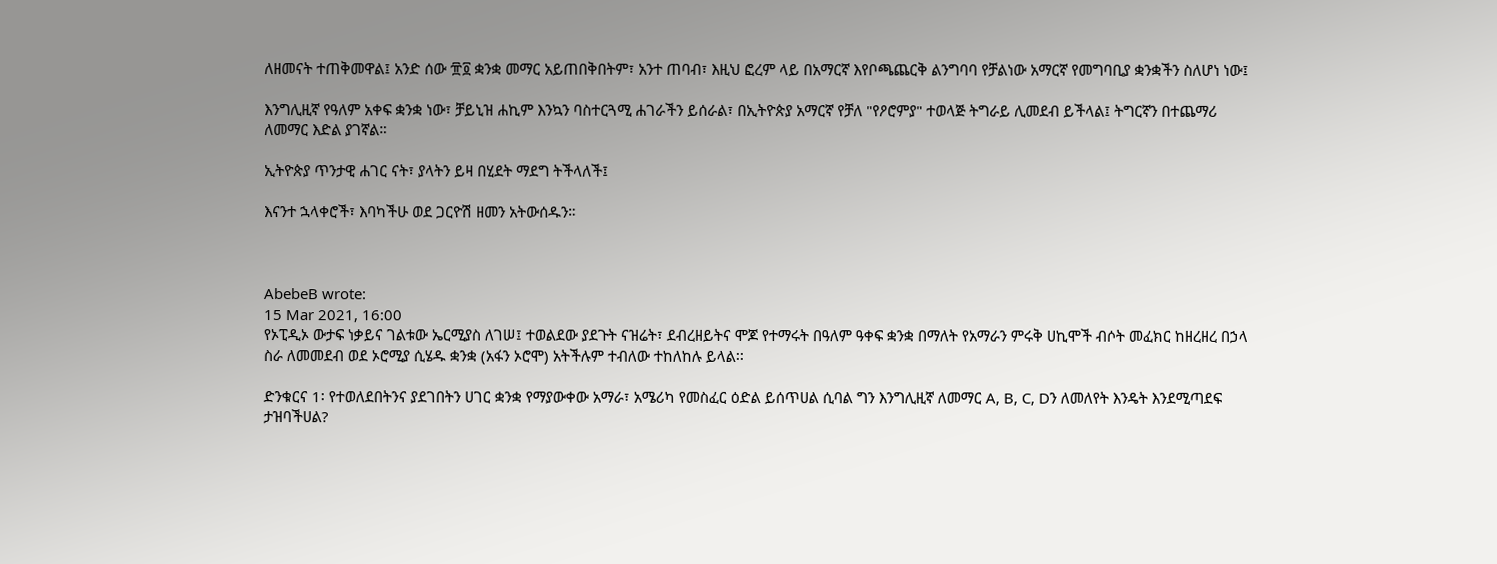ለዘመናት ተጠቅመዋል፤ አንድ ሰው ፹፬ ቋንቋ መማር አይጠበቅበትም፣ አንተ ጠባብ፣ እዚህ ፎረም ላይ በአማርኛ እየቦጫጨርቅ ልንግባባ የቻልነው አማርኛ የመግባቢያ ቋንቋችን ስለሆነ ነው፤

እንግሊዚኛ የዓለም አቀፍ ቋንቋ ነው፣ ቻይኒዝ ሐኪም እንኳን ባስተርጓሚ ሐገራችን ይሰራል፣ በኢትዮጵያ አማርኛ የቻለ "የዖሮምያ" ተወላጅ ትግራይ ሊመደብ ይችላል፤ ትግርኛን በተጨማሪ ለመማር እድል ያገኛል።

ኢትዮጵያ ጥንታዊ ሐገር ናት፣ ያላትን ይዛ በሂደት ማደግ ትችላለች፤

እናንተ ኋላቀሮች፣ እባካችሁ ወደ ጋርዮሽ ዘመን አትውሰዱን።



AbebeB wrote:
15 Mar 2021, 16:00
የኦፒዲኦ ውታፍ ነቃይና ገልቱው ኤርሚያስ ለገሠ፤ ተወልደው ያደጉት ናዝሬት፣ ደብረዘይትና ሞጆ የተማሩት በዓለም ዓቀፍ ቋንቋ በማለት የአማራን ምሩቅ ሀኪሞች ብሶት መፈክር ከዘረዘረ በኃላ ስራ ለመመደብ ወደ ኦሮሚያ ሲሄዱ ቋንቋ (አፋን ኦሮሞ) አትችሉም ተብለው ተከለከሉ ይላል፡፡

ድንቁርና 1፡ የተወለደበትንና ያደገበትን ሀገር ቋንቋ የማያውቀው አማራ፣ አሜሪካ የመስፈር ዕድል ይሰጥሀል ሲባል ግን እንግሊዚኛ ለመማር A, B, C, Dን ለመለየት እንዴት እንደሚጣደፍ ታዝባችሀል?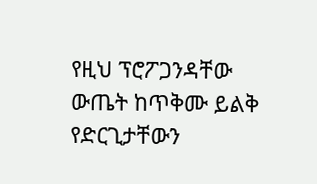የዚህ ፕሮፖጋንዳቸው ውጤት ከጥቅሙ ይልቅ የድርጊታቸውን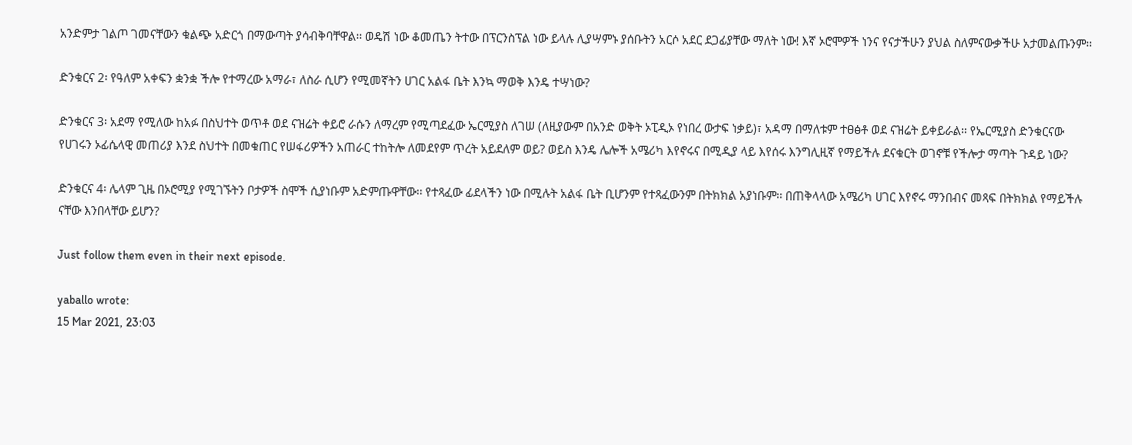አንድምታ ገልጦ ገመናቸውን ቁልጭ አድርጎ በማውጣት ያሳብቅባቸዋል፡፡ ወዴሽ ነው ቆመጤን ትተው በፕርንስፕል ነው ይላሉ ሊያሣምኑ ያሰቡትን አርሶ አደር ደጋፊያቸው ማለት ነው! እኛ ኦሮሞዎች ነንና የናታችሁን ያህል ስለምናውቃችሁ አታመልጡንም፡፡

ድንቁርና 2፡ የዓለም አቀፍን ቋንቋ ችሎ የተማረው አማራ፣ ለስራ ሲሆን የሚመኛትን ሀገር አልፋ ቤት እንኳ ማወቅ እንዴ ተሣነው?

ድንቁርና 3፡ አደማ የሚለው ከአፉ በስህተት ወጥቶ ወደ ናዝሬት ቀይሮ ራሱን ለማረም የሚጣደፈው ኤርሚያስ ለገሠ (ለዚያውም በአንድ ወቅት ኦፒዲኦ የነበረ ውታፍ ነቃይ)፣ አዳማ በማለቱም ተፀፅቶ ወደ ናዝሬት ይቀይራል፡፡ የኤርሚያስ ድንቁርናው የሀገሩን ኦፊሴላዊ መጠሪያ እንደ ስህተት በመቁጠር የሠፋሪዎችን አጠራር ተከትሎ ለመደየም ጥረት አይደለም ወይ? ወይስ እንዴ ሌሎች አሜሪካ እየኖሩና በሚዲያ ላይ እየሰሩ እንግሊዚኛ የማይችሉ ደናቁርት ወገኖቹ የችሎታ ማጣት ጉዳይ ነው?

ድንቁርና 4፡ ሌላም ጊዜ በኦሮሚያ የሚገኙትን ቦታዎች ስሞች ሲያነቡም አድምጡዋቸው፡፡ የተጻፈው ፊደላችን ነው በሚሉት አልፋ ቤት ቢሆንም የተጻፈውንም በትክክል አያነቡም፡፡ በጠቅላላው አሜሪካ ሀገር እየኖሩ ማንበብና መጻፍ በትክክል የማይችሉ ናቸው እንበላቸው ይሆን?

Just follow them even in their next episode.

yaballo wrote:
15 Mar 2021, 23:03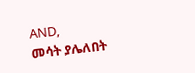AND,
መሳት ያሌለበት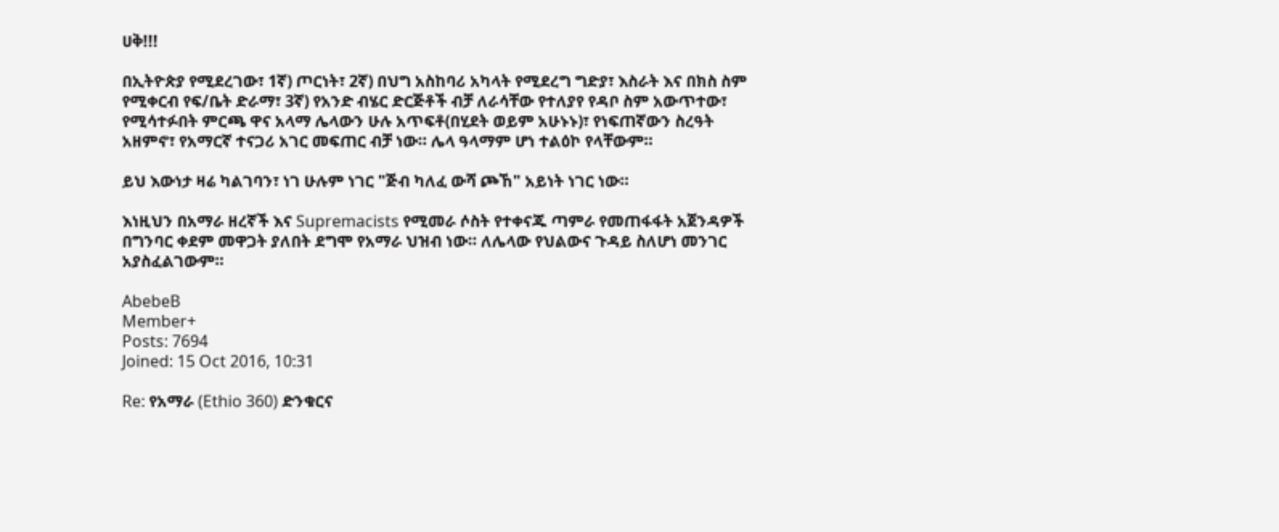ሀቅ!!!

በኢትዮጵያ የሚደረገው፣ 1ኛ) ጦርነት፣ 2ኛ) በህግ አስከባሪ አካላት የሚደረግ ግድያ፣ እስራት እና በክስ ስም የሚቀርብ የፍ/ቤት ድራማ፣ 3ኛ) የአንድ ብሄር ድርጅቶች ብቻ ለራሳቸው የተለያየ የዳቦ ስም አውጥተው፣ የሚሳተፉበት ምርጫ ዋና አላማ ሌላውን ሁሉ አጥፍቶ(በሂደት ወይም አሁኑኑ)፣ የነፍጠኛውን ስረዓት አዘምኖ፣ የአማርኛ ተናጋሪ አገር መፍጠር ብቻ ነው። ሌላ ዓላማም ሆነ ተልዕኮ የላቸውም።

ይህ እውነታ ዛሬ ካልገባን፣ ነገ ሁሉም ነገር "ጅብ ካለፈ ውሻ ጮኸ" አይነት ነገር ነው።

እነዚህን በአማራ ዘረኛች እና Supremacists የሚመራ ሶስት የተቀናጁ ጣምራ የመጠፋፋት አጀንዳዎች በግንባር ቀደም መዋጋት ያለበት ደግሞ የአማራ ህዝብ ነው። ለሌላው የህልውና ጉዳይ ስለሆነ መንገር አያስፈልገውም።

AbebeB
Member+
Posts: 7694
Joined: 15 Oct 2016, 10:31

Re: የአማራ (Ethio 360) ድንቁርና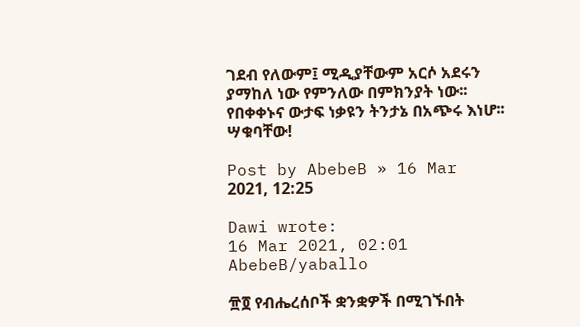ገደብ የለውም፤ ሚዲያቸውም አርሶ አደሩን ያማከለ ነው የምንለው በምክንያት ነው፡፡ የበቀቀኑና ውታፍ ነቃዩን ትንታኔ በአጭሩ እነሆ፡፡ ሣቁባቸው!

Post by AbebeB » 16 Mar 2021, 12:25

Dawi wrote:
16 Mar 2021, 02:01
AbebeB/yaballo

፹፬ የብሔረሰቦች ቋንቋዎች በሚገኙበት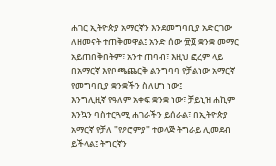ሐገር ኢትዮጵያ አማርኛን እንደመግባቢያ አድርገው ለዘመናት ተጠቅመዋል፤ አንድ ሰው ፹፬ ቋንቋ መማር አይጠበቅበትም፣ አንተ ጠባብ፣ እዚህ ፎረም ላይ በአማርኛ እየቦጫጨርቅ ልንግባባ የቻልነው አማርኛ የመግባቢያ ቋንቋችን ስለሆነ ነው፤
እንግሊዚኛ የዓለም አቀፍ ቋንቋ ነው፣ ቻይኒዝ ሐኪም እንኳን ባስተርጓሚ ሐገራችን ይሰራል፣ በኢትዮጵያ አማርኛ የቻለ "የዖሮምያ" ተወላጅ ትግራይ ሊመደብ ይችላል፤ ትግርኛን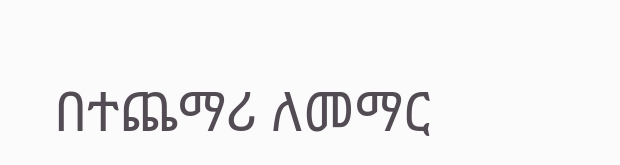በተጨማሪ ለመማር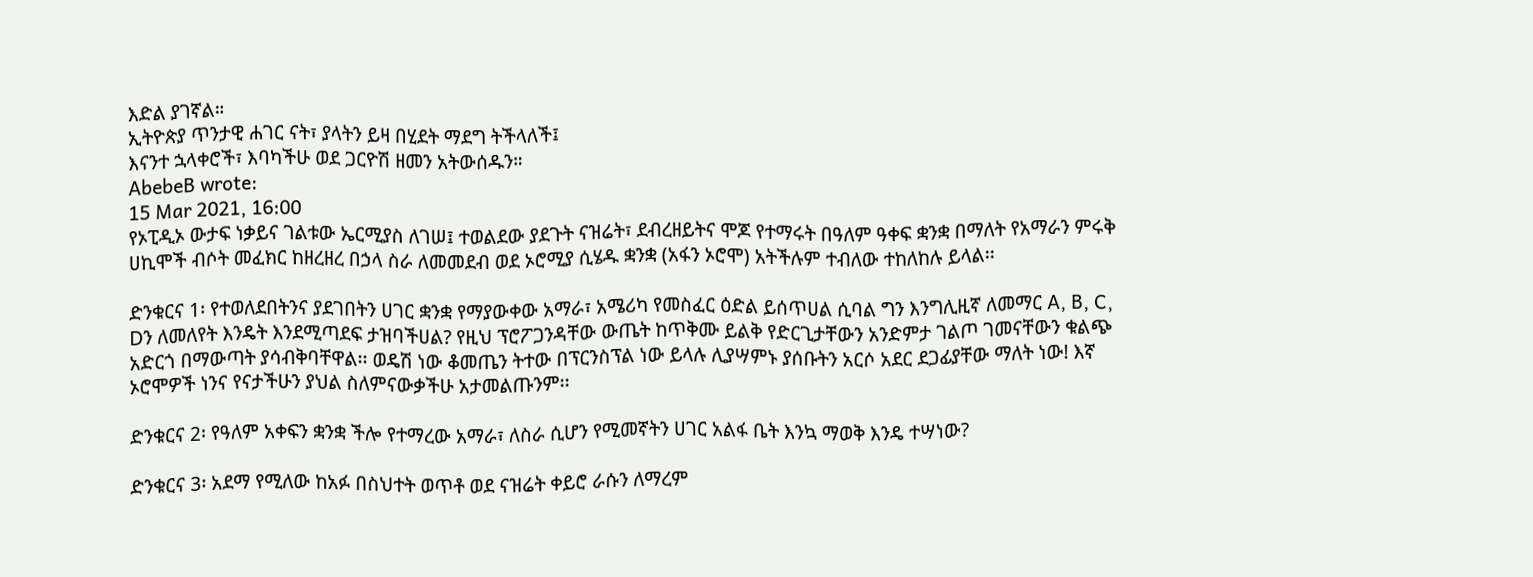እድል ያገኛል።
ኢትዮጵያ ጥንታዊ ሐገር ናት፣ ያላትን ይዛ በሂደት ማደግ ትችላለች፤
እናንተ ኋላቀሮች፣ እባካችሁ ወደ ጋርዮሽ ዘመን አትውሰዱን።
AbebeB wrote:
15 Mar 2021, 16:00
የኦፒዲኦ ውታፍ ነቃይና ገልቱው ኤርሚያስ ለገሠ፤ ተወልደው ያደጉት ናዝሬት፣ ደብረዘይትና ሞጆ የተማሩት በዓለም ዓቀፍ ቋንቋ በማለት የአማራን ምሩቅ ሀኪሞች ብሶት መፈክር ከዘረዘረ በኃላ ስራ ለመመደብ ወደ ኦሮሚያ ሲሄዱ ቋንቋ (አፋን ኦሮሞ) አትችሉም ተብለው ተከለከሉ ይላል፡፡

ድንቁርና 1፡ የተወለደበትንና ያደገበትን ሀገር ቋንቋ የማያውቀው አማራ፣ አሜሪካ የመስፈር ዕድል ይሰጥሀል ሲባል ግን እንግሊዚኛ ለመማር A, B, C, Dን ለመለየት እንዴት እንደሚጣደፍ ታዝባችሀል? የዚህ ፕሮፖጋንዳቸው ውጤት ከጥቅሙ ይልቅ የድርጊታቸውን አንድምታ ገልጦ ገመናቸውን ቁልጭ አድርጎ በማውጣት ያሳብቅባቸዋል፡፡ ወዴሽ ነው ቆመጤን ትተው በፕርንስፕል ነው ይላሉ ሊያሣምኑ ያሰቡትን አርሶ አደር ደጋፊያቸው ማለት ነው! እኛ ኦሮሞዎች ነንና የናታችሁን ያህል ስለምናውቃችሁ አታመልጡንም፡፡

ድንቁርና 2፡ የዓለም አቀፍን ቋንቋ ችሎ የተማረው አማራ፣ ለስራ ሲሆን የሚመኛትን ሀገር አልፋ ቤት እንኳ ማወቅ እንዴ ተሣነው?

ድንቁርና 3፡ አደማ የሚለው ከአፉ በስህተት ወጥቶ ወደ ናዝሬት ቀይሮ ራሱን ለማረም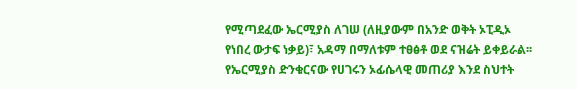የሚጣደፈው ኤርሚያስ ለገሠ (ለዚያውም በአንድ ወቅት ኦፒዲኦ የነበረ ውታፍ ነቃይ)፣ አዳማ በማለቱም ተፀፅቶ ወደ ናዝሬት ይቀይራል፡፡ የኤርሚያስ ድንቁርናው የሀገሩን ኦፊሴላዊ መጠሪያ እንደ ስህተት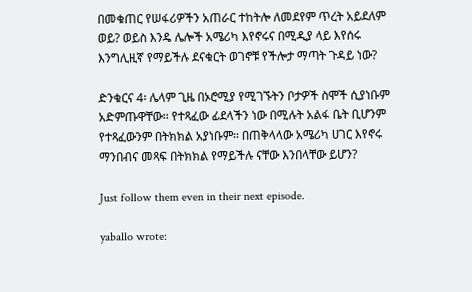በመቁጠር የሠፋሪዎችን አጠራር ተከትሎ ለመደየም ጥረት አይደለም ወይ? ወይስ እንዴ ሌሎች አሜሪካ እየኖሩና በሚዲያ ላይ እየሰሩ እንግሊዚኛ የማይችሉ ደናቁርት ወገኖቹ የችሎታ ማጣት ጉዳይ ነው?

ድንቁርና 4፡ ሌላም ጊዜ በኦሮሚያ የሚገኙትን ቦታዎች ስሞች ሲያነቡም አድምጡዋቸው፡፡ የተጻፈው ፊደላችን ነው በሚሉት አልፋ ቤት ቢሆንም የተጻፈውንም በትክክል አያነቡም፡፡ በጠቅላላው አሜሪካ ሀገር እየኖሩ ማንበብና መጻፍ በትክክል የማይችሉ ናቸው እንበላቸው ይሆን?

Just follow them even in their next episode.

yaballo wrote: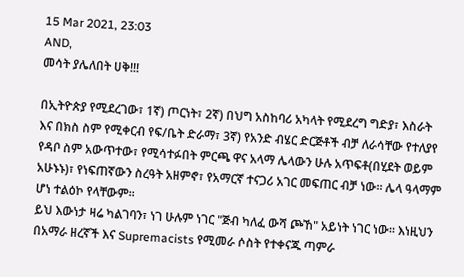15 Mar 2021, 23:03
AND,
መሳት ያሌለበት ሀቅ!!!

በኢትዮጵያ የሚደረገው፣ 1ኛ) ጦርነት፣ 2ኛ) በህግ አስከባሪ አካላት የሚደረግ ግድያ፣ እስራት እና በክስ ስም የሚቀርብ የፍ/ቤት ድራማ፣ 3ኛ) የአንድ ብሄር ድርጅቶች ብቻ ለራሳቸው የተለያየ የዳቦ ስም አውጥተው፣ የሚሳተፉበት ምርጫ ዋና አላማ ሌላውን ሁሉ አጥፍቶ(በሂደት ወይም አሁኑኑ)፣ የነፍጠኛውን ስረዓት አዘምኖ፣ የአማርኛ ተናጋሪ አገር መፍጠር ብቻ ነው። ሌላ ዓላማም ሆነ ተልዕኮ የላቸውም።
ይህ እውነታ ዛሬ ካልገባን፣ ነገ ሁሉም ነገር "ጅብ ካለፈ ውሻ ጮኸ" አይነት ነገር ነው። እነዚህን በአማራ ዘረኛች እና Supremacists የሚመራ ሶስት የተቀናጁ ጣምራ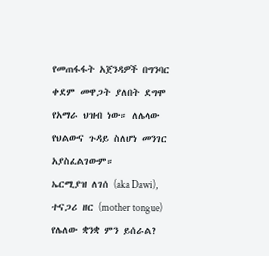የመጠፋፋት አጀንዳዎች በግንባር ቀደም መዋጋት ያለበት ደግሞ የአማራ ህዝብ ነው። ለሌላው የህልውና ጉዳይ ስለሆነ መንገር አያስፈልገውም።
ኤርሚያዝ ለገሰ (aka Dawi),
ተናጋሪ ዘር (mother tongue) የሌለው ቋንቋ ምን ይሰራል?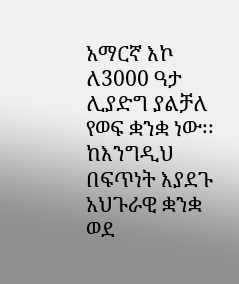አማርኛ እኮ ለ3000 ዓታ ሊያድግ ያልቻለ የወፍ ቋንቋ ነው፡፡ ከእንግዲህ በፍጥነት እያደጉ አህጉራዊ ቋንቋ ወደ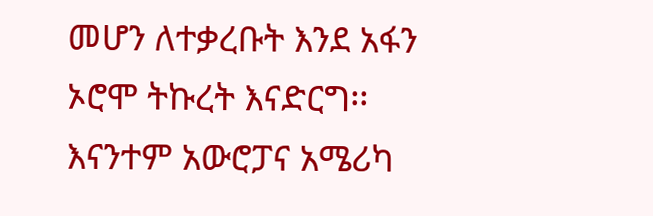መሆን ለተቃረቡት እንደ አፋን ኦሮሞ ትኩረት እናድርግ፡፡ እናንተም አውሮፓና አሜሪካ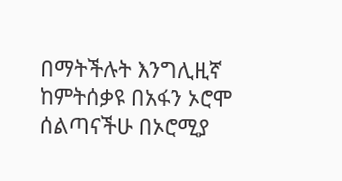በማትችሉት እንግሊዚኛ ከምትሰቃዩ በአፋን ኦሮሞ ሰልጣናችሁ በኦሮሚያ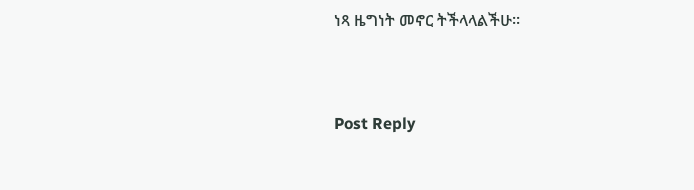ነጻ ዜግነት መኖር ትችላላልችሁ፡፡


Post Reply